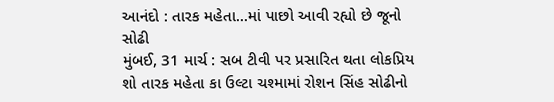આનંદો : તારક મહેતા...માં પાછો આવી રહ્યો છે જૂનો સોઢી
મુંબઈ, 31 માર્ચ : સબ ટીવી પર પ્રસારિત થતા લોકપ્રિય શો તારક મહેતા કા ઉલ્ટા ચશ્મામાં રોશન સિંહ સોઢીનો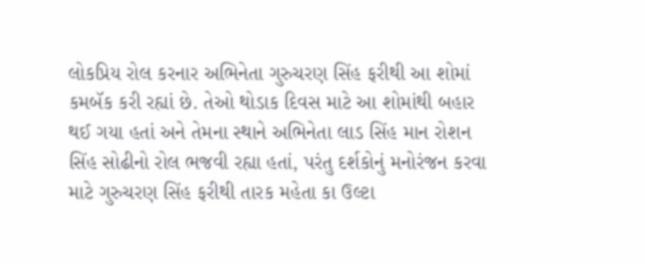લોકપ્રિય રોલ કરનાર અભિનેતા ગુરુચરણ સિંહ ફરીથી આ શોમાં કમબૅક કરી રહ્યાં છે. તેઓ થોડાક દિવસ માટે આ શોમાંથી બહાર થઈ ગયા હતાં અને તેમના સ્થાને અભિનેતા લાડ સિંહ માન રોશન સિંહ સોઢીનો રોલ ભજવી રહ્યા હતાં, પરંતુ દર્શકોનું મનોરંજન કરવા માટે ગુરુચરણ સિંહ ફરીથી તારક મહેતા કા ઉલ્ટા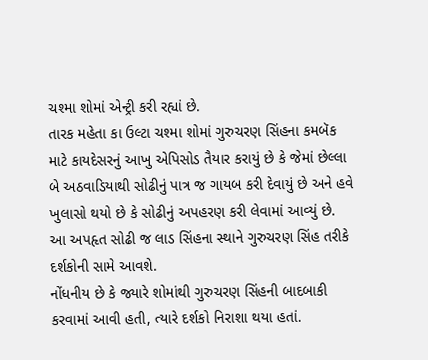ચશ્મા શોમાં એન્ટ્રી કરી રહ્યાં છે.
તારક મહેતા કા ઉલ્ટા ચશ્મા શોમાં ગુરુચરણ સિંહના કમબૅક માટે કાયદેસરનું આખુ એપિસોડ તૈયાર કરાયું છે કે જેમાં છેલ્લા બે અઠવાડિયાથી સોઢીનું પાત્ર જ ગાયબ કરી દેવાયું છે અને હવે ખુલાસો થયો છે કે સોઢીનું અપહરણ કરી લેવામાં આવ્યું છે. આ અપહૃત સોઢી જ લાડ સિંહના સ્થાને ગુરુચરણ સિંહ તરીકે દર્શકોની સામે આવશે.
નોંધનીય છે કે જ્યારે શોમાંથી ગુરુચરણ સિંહની બાદબાકી કરવામાં આવી હતી, ત્યારે દર્શકો નિરાશા થયા હતાં.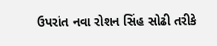ઉપરાંત નવા રોશન સિંહ સોઢી તરીકે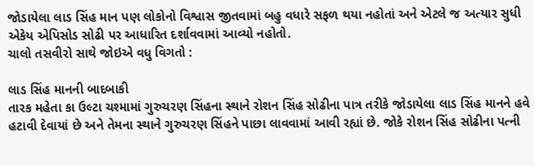જોડાયેલા લાડ સિંહ માન પણ લોકોનો વિશ્વાસ જીતવામાં બહુ વધારે સફળ થયા નહોતાં અને એટલે જ અત્યાર સુધી એકેય એપિસોડ સોઢી પર આધારિત દર્શાવવામાં આવ્યો નહોતો.
ચાલો તસવીરો સાથે જોઇએ વધુ વિગતો :

લાડ સિંહ માનની બાદબાકી
તારક મહેતા કા ઉલ્ટા ચશ્મામાં ગુરુચરણ સિંહના સ્થાને રોશન સિંહ સોઢીના પાત્ર તરીકે જોડાયેલા લાડ સિંહ માનને હવે હટાવી દેવાયાં છે અને તેમના સ્થાને ગુરુચરણ સિંહને પાછા લાવવામાં આવી રહ્યાં છે. જોકે રોશન સિંહ સોઢીના પત્ની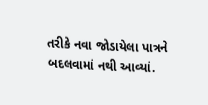તરીકે નવા જોડાયેલા પાત્રને બદલવામાં નથી આવ્યાં.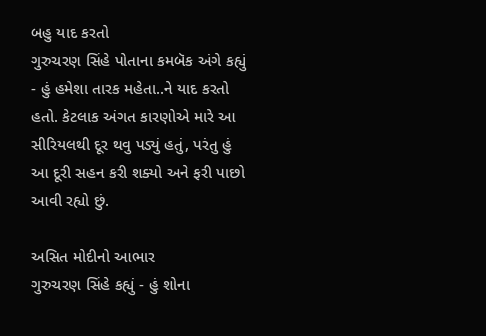બહુ યાદ કરતો
ગુરુચરણ સિંહે પોતાના કમબૅક અંગે કહ્યું - હું હમેશા તારક મહેતા..ને યાદ કરતો હતો. કેટલાક અંગત કારણોએ મારે આ સીરિયલથી દૂર થવુ પડ્યું હતું, પરંતુ હું આ દૂરી સહન કરી શક્યો અને ફરી પાછો આવી રહ્યો છું.

અસિત મોદીનો આભાર
ગુરુચરણ સિંહે કહ્યું - હું શોના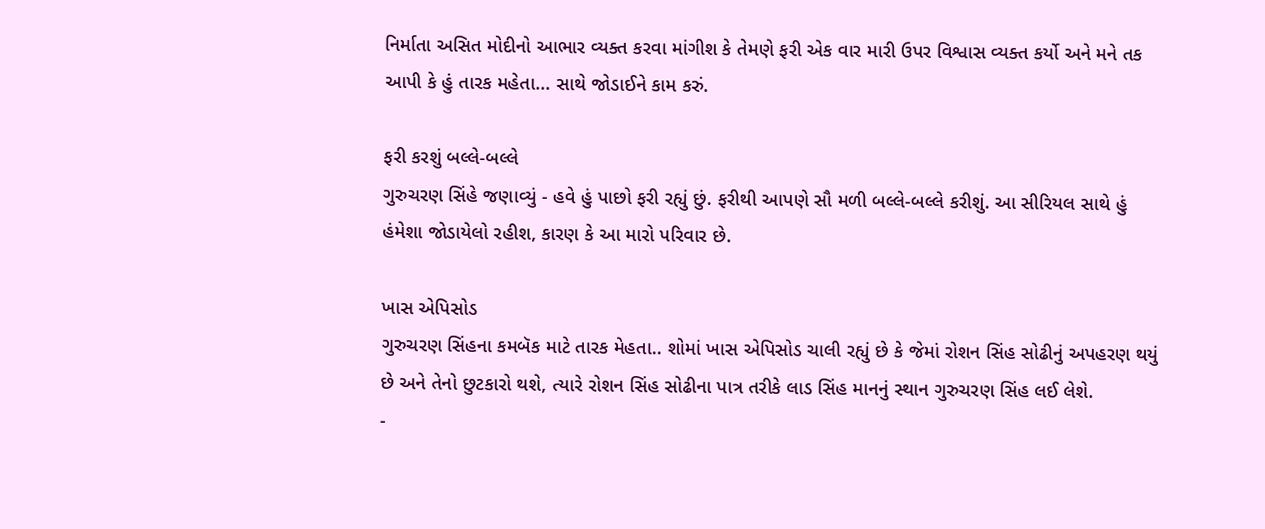નિર્માતા અસિત મોદીનો આભાર વ્યક્ત કરવા માંગીશ કે તેમણે ફરી એક વાર મારી ઉપર વિશ્વાસ વ્યક્ત કર્યો અને મને તક આપી કે હું તારક મહેતા... સાથે જોડાઈને કામ કરું.

ફરી કરશું બલ્લે-બલ્લે
ગુરુચરણ સિંહે જણાવ્યું - હવે હું પાછો ફરી રહ્યું છું. ફરીથી આપણે સૌ મળી બલ્લે-બલ્લે કરીશું. આ સીરિયલ સાથે હું હંમેશા જોડાયેલો રહીશ, કારણ કે આ મારો પરિવાર છે.

ખાસ એપિસોડ
ગુરુચરણ સિંહના કમબૅક માટે તારક મેહતા.. શોમાં ખાસ એપિસોડ ચાલી રહ્યું છે કે જેમાં રોશન સિંહ સોઢીનું અપહરણ થયું છે અને તેનો છુટકારો થશે, ત્યારે રોશન સિંહ સોઢીના પાત્ર તરીકે લાડ સિંહ માનનું સ્થાન ગુરુચરણ સિંહ લઈ લેશે.
-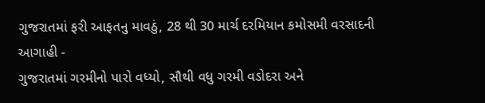ગુજરાતમાં ફરી આફતનુ માવઠું, 28 થી 30 માર્ચ દરમિયાન કમોસમી વરસાદની આગાહી -
ગુજરાતમાં ગરમીનો પારો વધ્યો, સૌથી વધુ ગરમી વડોદરા અને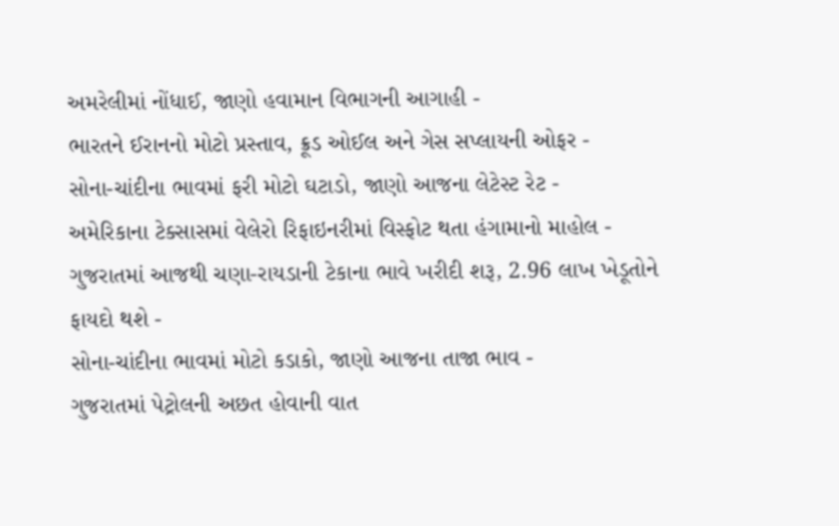અમરેલીમાં નોંધાઈ, જાણો હવામાન વિભાગની આગાહી -
ભારતને ઈરાનનો મોટો પ્રસ્તાવ, ક્રૂડ ઓઈલ અને ગેસ સપ્લાયની ઓફર -
સોના-ચાંદીના ભાવમાં ફરી મોટો ઘટાડો, જાણો આજના લેટેસ્ટ રેટ -
અમેરિકાના ટેક્સાસમાં વેલેરો રિફાઇનરીમાં વિસ્ફોટ થતા હંગામાનો માહોલ -
ગુજરાતમાં આજથી ચણા-રાયડાની ટેકાના ભાવે ખરીદી શરૂ, 2.96 લાખ ખેડૂતોને ફાયદો થશે -
સોના-ચાંદીના ભાવમાં મોટો કડાકો, જાણો આજના તાજા ભાવ -
ગુજરાતમાં પેટ્રોલની અછત હોવાની વાત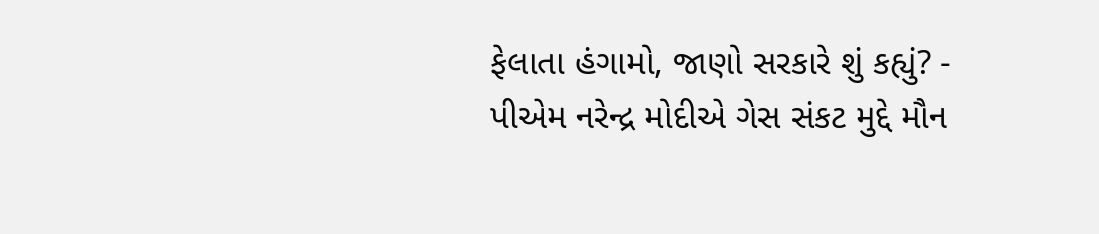ફેલાતા હંગામો, જાણો સરકારે શું કહ્યું? -
પીએમ નરેન્દ્ર મોદીએ ગેસ સંકટ મુદ્દે મૌન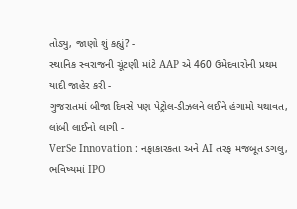તોડ્યુ, જાણો શું કહ્યું? -
સ્થાનિક સ્વરાજની ચૂંટણી માંટે AAP એ 460 ઉમેદવારોની પ્રથમ યાદી જાહેર કરી -
ગુજરાતમાં બીજા દિવસે પણ પેટ્રોલ-ડીઝલને લઈને હંગામો યથાવત, લાંબી લાઈનો લાગી -
VerSe Innovation : નફાકારકતા અને AI તરફ મજબૂત ડગલુ, ભવિષ્યમાં IPO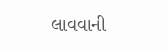લાવવાની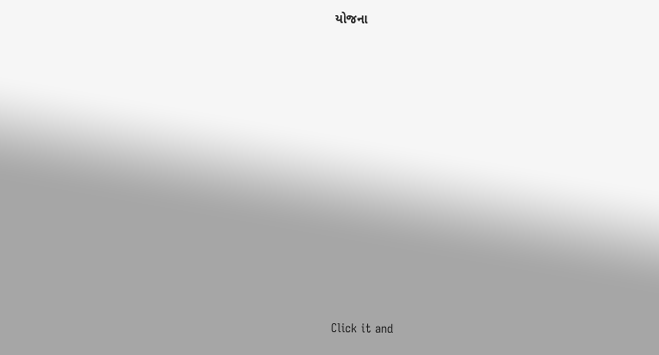યોજના











Click it and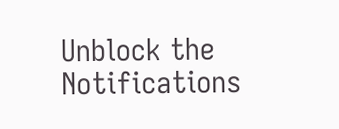Unblock the Notifications